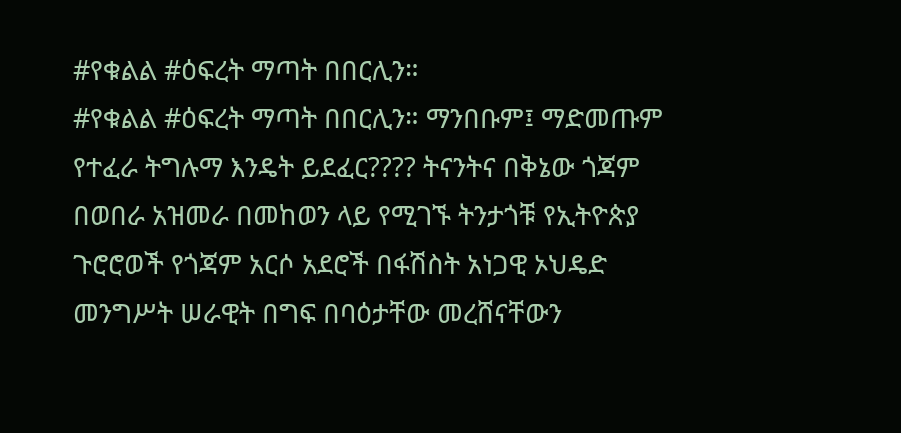#የቁልል #ዕፍረት ማጣት በበርሊን።
#የቁልል #ዕፍረት ማጣት በበርሊን። ማንበቡም፤ ማድመጡም የተፈራ ትግሉማ እንዴት ይደፈር???? ትናንትና በቅኔው ጎጃም በወበራ አዝመራ በመከወን ላይ የሚገኙ ትንታጎቹ የኢትዮጵያ ጉሮሮወች የጎጃም አርሶ አደሮች በፋሽስት አነጋዊ ኦህዴድ መንግሥት ሠራዊት በግፍ በባዕታቸው መረሸናቸውን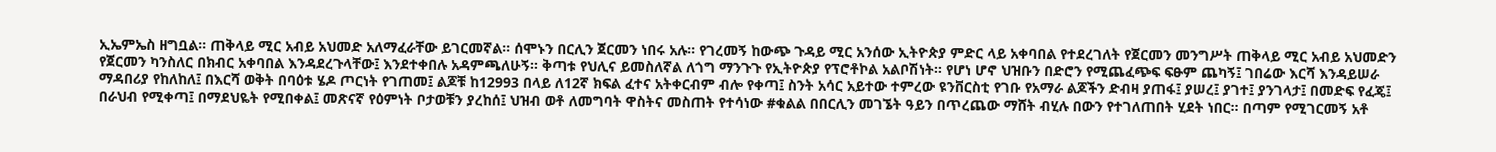ኢኤምኤስ ዘግቧል። ጠቅላይ ሚር አብይ አህመድ አለማፈራቸው ይገርመኛል። ሰሞኑን በርሊን ጀርመን ነበሩ አሉ። የገረመኝ ከውጭ ጉዳይ ሚር አንሰው ኢትዮጵያ ምድር ላይ አቀባበል የተደረገለት የጀርመን መንግሥት ጠቅላይ ሚር አብይ አህመድን የጀርመን ካንስለር በክብር አቀባበል እንዳደረጉላቸው፤ እንደተቀበሉ አዳምጫለሁኝ። ቅጣቱ የህሊና ይመስለኛል ለጎግ ማንጉጉ የኢትዮጵያ የፕሮቶኮል አልቦሽነት። የሆነ ሆኖ ህዝቡን በድሮን የሚጨፈጭፍ ፍፁም ጨካኝ፤ ገበሬው እርሻ እንዳይሠራ ማዳበሪያ የከለከለ፤ በእርሻ ወቅት በባዕቱ ሄዶ ጦርነት የገጠመ፤ ልጆቹ ከ12993 በላይ ለ12ኛ ክፍል ፈተና አትቀርብም ብሎ የቀጣ፤ ስንት አሳር አይተው ተምረው ዩንቨርስቲ የገቡ የአማራ ልጆችን ድብዛ ያጠፋ፤ ያሠረ፤ ያገተ፤ ያንገላታ፤ በመድፍ የፈጄ፤ በራህብ የሚቀጣ፤ በማደህዬት የሚበቀል፤ መጽናኛ የዕምነት ቦታወቹን ያረከሰ፤ ህዝብ ወቶ ለመግባት ዋስትና መስጠት የተሳነው #ቁልል በበርሊን መገኜት ዓይን በጥረጨው ማሸት ብሂሉ በውን የተገለጠበት ሂደት ነበር። በጣም የሚገርመኝ አቶ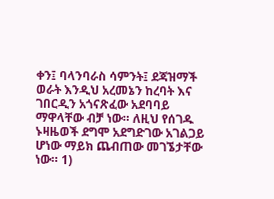ቀን፤ ባላንባራስ ሳምንት፤ ደጃዝማች ወራት እንዲህ አረመኔን ከረባት እና ገበርዲን አጎናጽፈው አደባባይ ማዋላቸው ብቻ ነው። ለዚህ የሰገዱ ኑዛዜወች ደግሞ አደግድገው አገልጋይ ሆነው ማይክ ጨብጠው መገኜታቸው ነው። 1)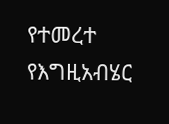የተመረተ የእግዚአብሄር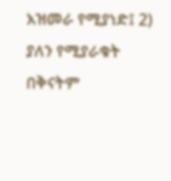አዝመራ የሚያነድ፤ 2) ያለን የሚያራቁት በቅናትም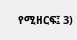የሚዘርፍ፤ 3)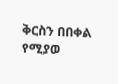ቅርስን በበቀል የሚያወ